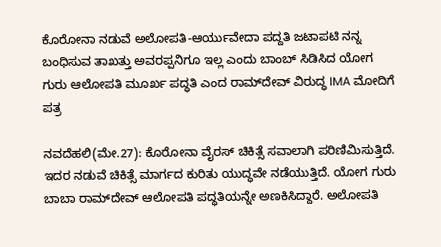ಕೊರೋನಾ ನಡುವೆ ಅಲೋಪತಿ-ಆರ್ಯುವೇದಾ ಪದ್ದತಿ ಜಟಾಪಟಿ ನನ್ನ ಬಂಧಿಸುವ ತಾಖತ್ತು ಅವರಪ್ಪನಿಗೂ ಇಲ್ಲ ಎಂದು ಬಾಂಬ್ ಸಿಡಿಸಿದ ಯೋಗ ಗುರು ಆಲೋಪತಿ ಮೂರ್ಖ ಪದ್ಧತಿ ಎಂದ ರಾಮ್‌ದೇವ್ ವಿರುದ್ಧ IMA ಮೋದಿಗೆ ಪತ್ರ

ನವದೆಹಲಿ(ಮೇ.27): ಕೊರೋನಾ ವೈರಸ್ ಚಿಕಿತ್ಸೆ ಸವಾಲಾಗಿ ಪರಿಣಿಮಿಸುತ್ತಿದೆ. ಇದರ ನಡುವೆ ಚಿಕಿತ್ಸೆ ಮಾರ್ಗದ ಕುರಿತು ಯುದ್ಧವೇ ನಡೆಯುತ್ತಿದೆ. ಯೋಗ ಗುರು ಬಾಬಾ ರಾಮ್‌ದೇವ್ ಆಲೋಪತಿ ಪದ್ಧತಿಯನ್ನೇ ಅಣಕಿಸಿದ್ದಾರೆ. ಅಲೋಪತಿ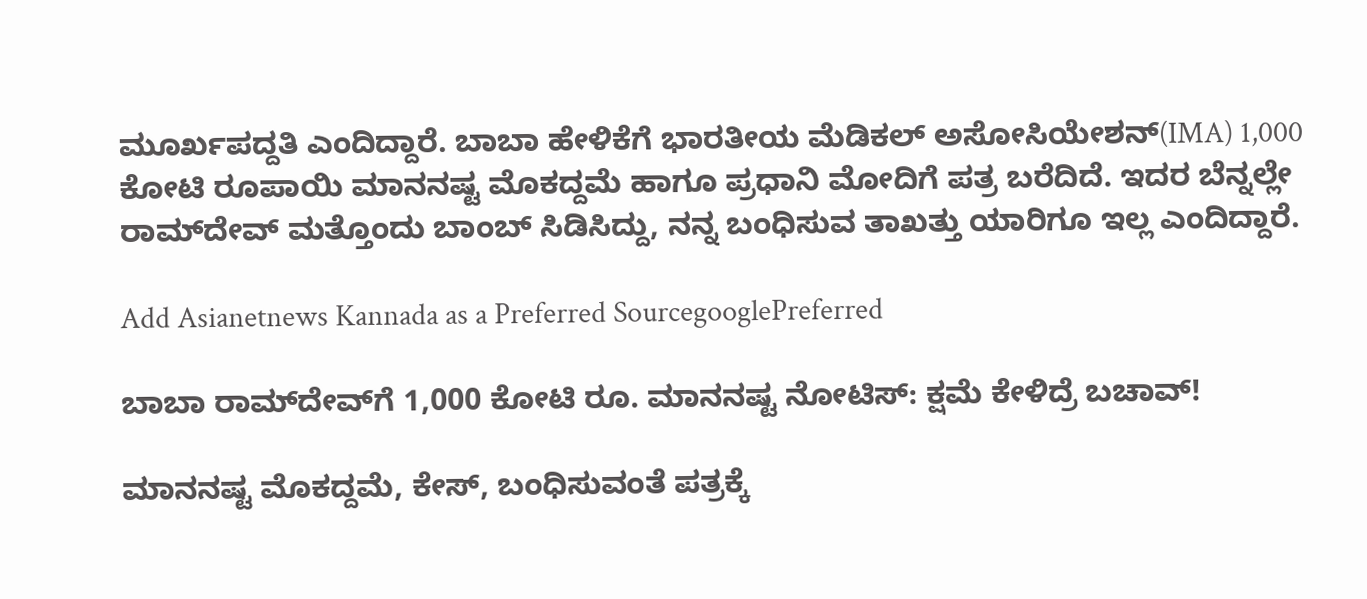ಮೂರ್ಖಪದ್ದತಿ ಎಂದಿದ್ದಾರೆ. ಬಾಬಾ ಹೇಳಿಕೆಗೆ ಭಾರತೀಯ ಮೆಡಿಕಲ್ ಅಸೋಸಿಯೇಶನ್(IMA) 1,000 ಕೋಟಿ ರೂಪಾಯಿ ಮಾನನಷ್ಟ ಮೊಕದ್ದಮೆ ಹಾಗೂ ಪ್ರಧಾನಿ ಮೋದಿಗೆ ಪತ್ರ ಬರೆದಿದೆ. ಇದರ ಬೆನ್ನಲ್ಲೇ ರಾಮ್‌ದೇವ್ ಮತ್ತೊಂದು ಬಾಂಬ್ ಸಿಡಿಸಿದ್ದು, ನನ್ನ ಬಂಧಿಸುವ ತಾಖತ್ತು ಯಾರಿಗೂ ಇಲ್ಲ ಎಂದಿದ್ದಾರೆ.

Add Asianetnews Kannada as a Preferred SourcegooglePreferred

ಬಾಬಾ ರಾಮ್‍ದೇವ್‌ಗೆ 1,000 ಕೋಟಿ ರೂ. ಮಾನನಷ್ಟ ನೋಟಿಸ್: ಕ್ಷಮೆ ಕೇಳಿದ್ರೆ ಬಚಾವ್!

ಮಾನನಷ್ಟ ಮೊಕದ್ದಮೆ, ಕೇಸ್, ಬಂಧಿಸುವಂತೆ ಪತ್ರಕ್ಕೆ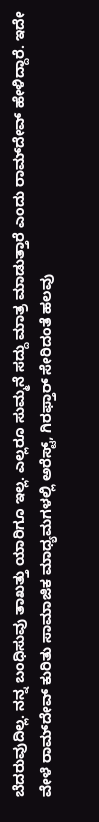ಬೆದರುವುದಿಲ್ಲ. ನನ್ನ ಬಂಧಿಸುವು ತಾಖತ್ತು ಯಾರಿಗೂ ಇಲ್ಲ. ಎಲ್ಲರೂ ಸುಮ್ಮನೆ ಸದ್ದು ಮಾತ್ರ ಮಾಡುತ್ತಾರೆ ಎಂದು ರಾಮ್‌ದೇವ್ ಹೇಳಿದ್ದಾರೆ. ಇದೇ ವೇಳೆ ರಾಮ್‌ದೇವ್ ಕುರಿತು ಸಾಮಾಜಿಕ ಮಾಧ್ಯಮಗಳಲ್ಲಿ ಅರೆಸ್ಟ್, ಗಿರಫ್ತಾರ್ ಸೇರಿದಂತೆ ಹಲವು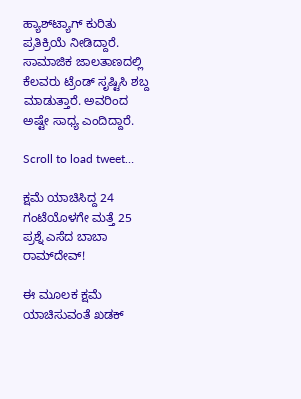ಹ್ಯಾಶ್‌ಟ್ಯಾಗ್ ಕುರಿತು ಪ್ರತಿಕ್ರಿಯೆ ನೀಡಿದ್ದಾರೆ. ಸಾಮಾಜಿಕ ಜಾಲತಾಣದಲ್ಲಿ ಕೆಲವರು ಟ್ರೆಂಡ್ ಸೃಷ್ಟಿಸಿ ಶಬ್ದ ಮಾಡುತ್ತಾರೆ. ಅವರಿಂದ ಅಷ್ಟೇ ಸಾಧ್ಯ ಎಂದಿದ್ದಾರೆ.

Scroll to load tweet…

ಕ್ಷಮೆ ಯಾಚಿಸಿದ್ದ 24 ಗಂಟೆಯೊಳಗೇ ಮತ್ತೆ 25 ಪ್ರಶ್ನೆ ಎಸೆದ ಬಾಬಾ ರಾಮ್‌ದೇವ್!

ಈ ಮೂಲಕ ಕ್ಷಮೆ ಯಾಚಿಸುವಂತೆ ಖಡಕ್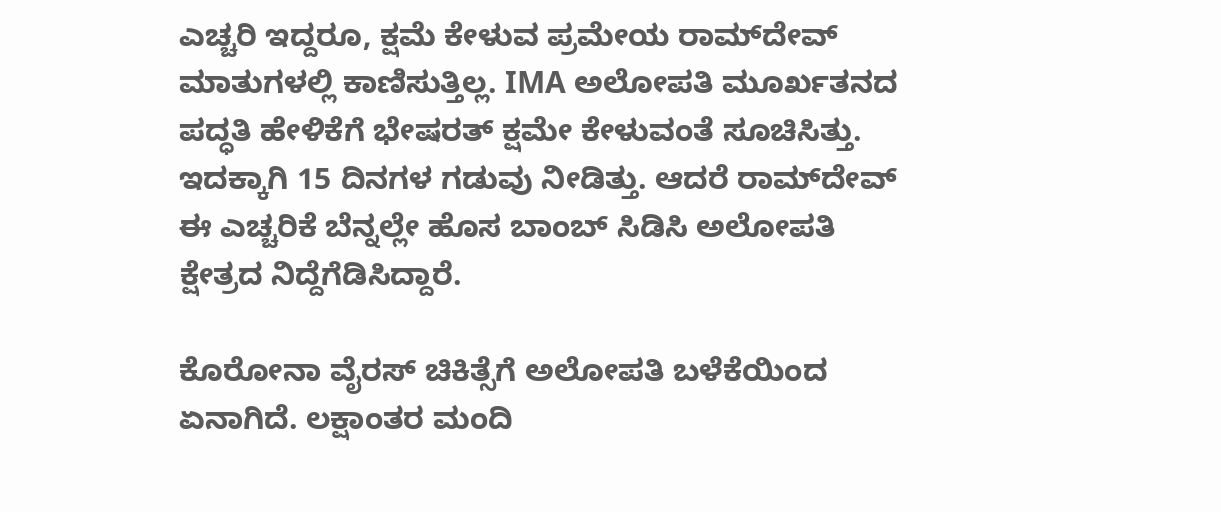ಎಚ್ಚರಿ ಇದ್ದರೂ, ಕ್ಷಮೆ ಕೇಳುವ ಪ್ರಮೇಯ ರಾಮ್‌ದೇವ್ ಮಾತುಗಳಲ್ಲಿ ಕಾಣಿಸುತ್ತಿಲ್ಲ. IMA ಅಲೋಪತಿ ಮೂರ್ಖತನದ ಪದ್ಧತಿ ಹೇಳಿಕೆಗೆ ಭೇಷರತ್ ಕ್ಷಮೇ ಕೇಳುವಂತೆ ಸೂಚಿಸಿತ್ತು. ಇದಕ್ಕಾಗಿ 15 ದಿನಗಳ ಗಡುವು ನೀಡಿತ್ತು. ಆದರೆ ರಾಮ್‌ದೇವ್ ಈ ಎಚ್ಚರಿಕೆ ಬೆನ್ನಲ್ಲೇ ಹೊಸ ಬಾಂಬ್ ಸಿಡಿಸಿ ಅಲೋಪತಿ ಕ್ಷೇತ್ರದ ನಿದ್ದೆಗೆಡಿಸಿದ್ದಾರೆ.

ಕೊರೋನಾ ವೈರಸ್ ಚಿಕಿತ್ಸೆಗೆ ಅಲೋಪತಿ ಬಳೆಕೆಯಿಂದ ಏನಾಗಿದೆ. ಲಕ್ಷಾಂತರ ಮಂದಿ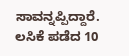ಸಾವನ್ನಪ್ಪಿದ್ದಾರೆ. ಲಸಿಕೆ ಪಡೆದ 10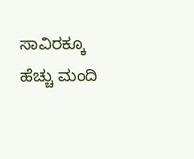ಸಾವಿರಕ್ಕೂ ಹೆಚ್ಚು ಮಂದಿ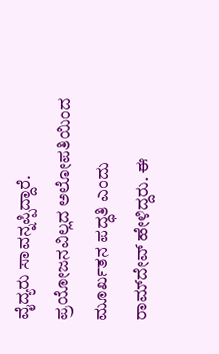ವೈದ್ಯರು ಸಾವನ್ನಪ್ಪಿದ್ದಾರೆ. ಪ್ರಯೋಜನವಿಲ್ಲದ ಅಲೋಪತಿಯಿಂದ ಮೂರ್ಖತನ ಪದ್ಧತಿ ಎಂದು ರಾಮ್‌ದೇವ್ ಹೇಳಿದ್ದರು. ಈ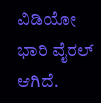ವಿಡಿಯೋ ಭಾರಿ ವೈರಲ್ ಆಗಿದೆ.